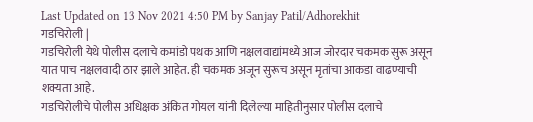Last Updated on 13 Nov 2021 4:50 PM by Sanjay Patil/Adhorekhit
गडचिरोली |
गडचिरोली येथे पोलीस दलाचे कमांडो पथक आणि नक्षलवाद्यांमध्ये आज जोरदार चकमक सुरू असून यात पाच नक्षलवादी ठार झाले आहेत. ही चकमक अजून सुरूच असून मृतांचा आकडा वाढण्याची शक्यता आहे.
गडचिरोलीचे पोलीस अधिक्षक अंकित गोयल यांनी दिलेल्या माहितीनुसार पोलीस दलाचे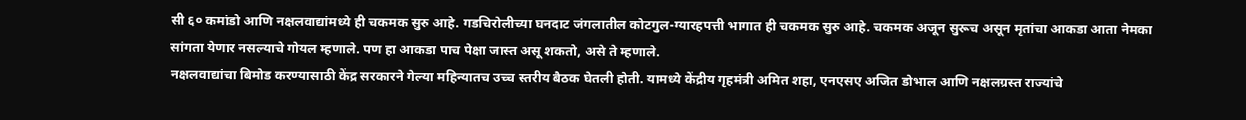सी ६० कमांडो आणि नक्षलवाद्यांमध्ये ही चकमक सुरु आहे. गडचिरोलीच्या घनदाट जंगलातील कोटगुल-ग्यारहपत्ती भागात ही चकमक सुरु आहे. चकमक अजून सुरूच असून मृतांचा आकडा आता नेमका सांगता येणार नसल्याचे गोयल म्हणाले. पण हा आकडा पाच पेक्षा जास्त असू शकतो, असे ते म्हणाले.
नक्षलवाद्यांचा बिमोड करण्यासाठी केंद्र सरकारने गेल्या महिन्यातच उच्च स्तरीय बैठक घेतली होती. यामध्ये केंद्रीय गृहमंत्री अमित शहा, एनएसए अजित डोभाल आणि नक्षलग्रस्त राज्यांचे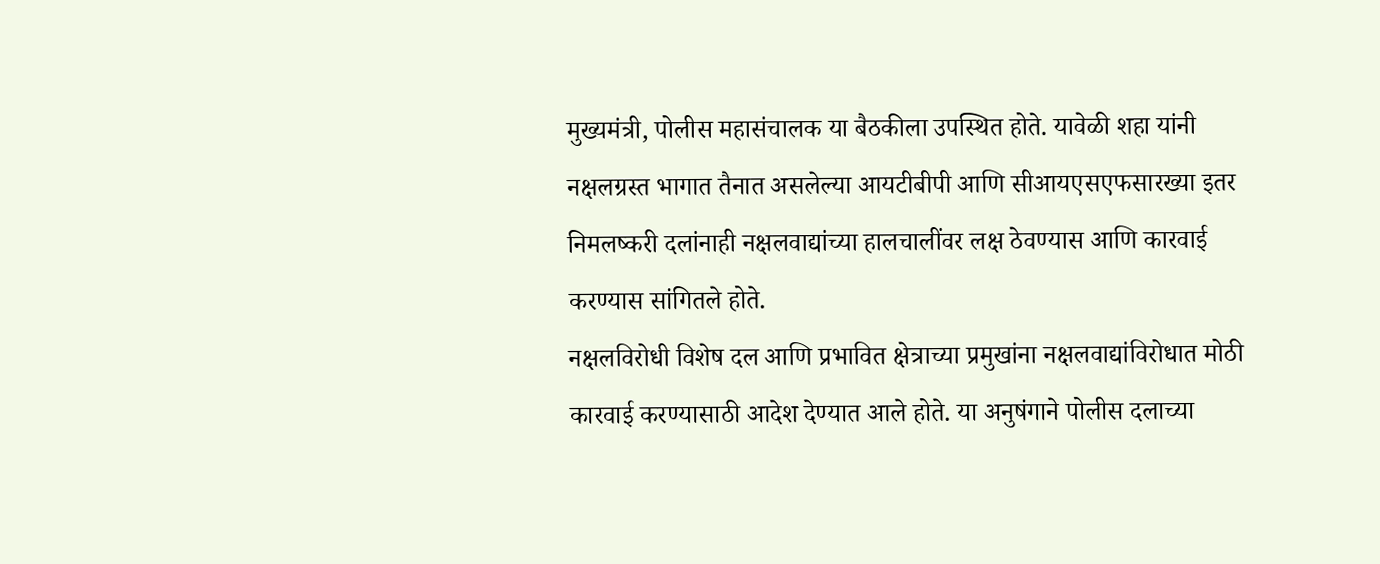मुख्यमंत्री, पोलीस महासंचालक या बैठकीला उपस्थित होते. यावेळी शहा यांनी नक्षलग्रस्त भागात तैनात असलेल्या आयटीबीपी आणि सीआयएसएफसारख्या इतर निमलष्करी दलांनाही नक्षलवाद्यांच्या हालचालींवर लक्ष ठेवण्यास आणि कारवाई करण्यास सांगितले होते.
नक्षलविरोधी विशेष दल आणि प्रभावित क्षेत्राच्या प्रमुखांना नक्षलवाद्यांविरोधात मोठी कारवाई करण्यासाठी आदेश देण्यात आले होते. या अनुषंगाने पोलीस दलाच्या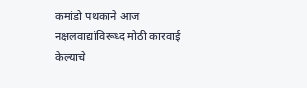कमांडो पथकाने आज नक्षलवाद्यांविरूध्द मोठी कारवाई केल्याचे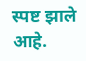स्पष्ट झाले आहे.